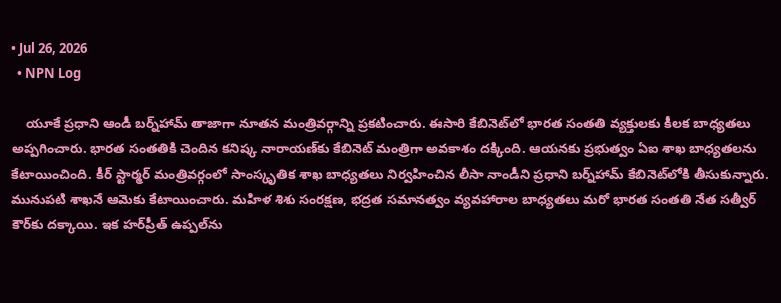• Jul 26, 2026
  • NPN Log

    యూకే ప్రధాని ఆండీ బర్న్‌హామ్ తాజాగా నూతన మంత్రివర్గాన్ని ప్రకటించారు. ఈసారి కేబినెట్‌లో భారత సంతతి వ్యక్తులకు కీలక బాధ్యతలు అప్పగించారు. భారత సంతతికి చెందిన కనిష్క నారాయణ్‌కు కేబినెట్ మంత్రిగా అవకాశం దక్కింది. ఆయనకు ప్రభుత్వం ఏఐ శాఖ బాధ్యతలను కేటాయించింది. కీర్‌ స్టార్మర్ మంత్రివర్గంలో సాంస్కృతిక శాఖ బాధ్యతలు నిర్వహించిన లీసా నాండీని ప్రధాని బర్న్‌హామ్‌ కేబినెట్‌లోకి తీసుకున్నారు. మునుపటి శాఖనే ఆమెకు కేటాయించారు. మహిళ శిశు సంరక్షణ, భద్రత సమానత్వం వ్యవహారాల బాధ్యతలు మరో భారత సంతతి నేత సత్వీర్ కౌర్‌కు దక్కాయి. ఇక హర్‌ప్రీత్ ఉప్పల్‌ను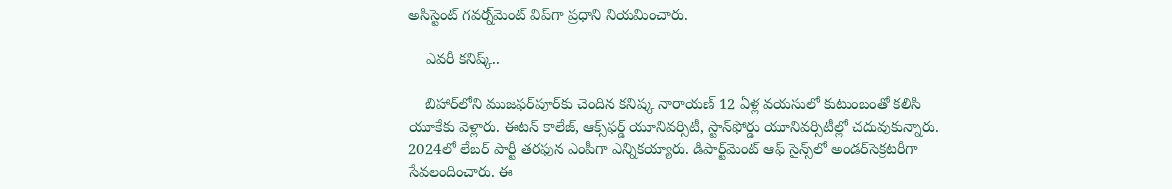అసిస్టెంట్ గవర్న్‌మెంట్ విప్‌‌గా ప్రధాని నియమించారు.

    ఎవరీ కనిష్క్..

    బిహార్‌లోని ముజఫర్‌పూర్‌కు చెందిన కనిష్క నారాయణ్ 12 ఏళ్ల వయసులో కుటుంబంతో కలిసి యూకేకు వెళ్లారు. ఈటన్ కాలేజ్, ఆక్స్‌ఫర్డ్ యూనివర్సిటీ, స్టాన్‌ఫోర్డు యూనివర్సిటీల్లో చదువుకున్నారు. 2024లో లేబర్ పార్టీ తరఫున ఎంపీగా ఎన్నికయ్యారు. డిపార్ట్‌మెంట్ ఆఫ్ సైన్స్‌లో అండర్‌సెక్రటరీగా సేవలందించారు. ఈ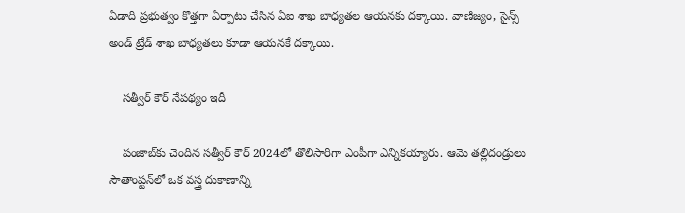ఏడాది ప్రభుత్వం కొత్తగా ఏర్పాటు చేసిన ఏఐ శాఖ బాధ్యతల ఆయనకు దక్కాయి. వాణిజ్యం, సైన్స్‌ అండ్ ట్రేడ్ శాఖ బాధ్యతలు కూడా ఆయనకే దక్కాయి.

    సత్వీర్ కౌర్ నేపథ్యం ఇదీ

    పంజాబ్‌కు చెందిన సత్వీర్ కౌర్ 2024లో తొలిసారిగా ఎంపీగా ఎన్నికయ్యారు. ఆమె తల్లిదండ్రులు సౌతాంప్టన్‌లో ఒక వస్త్ర దుకాణాన్ని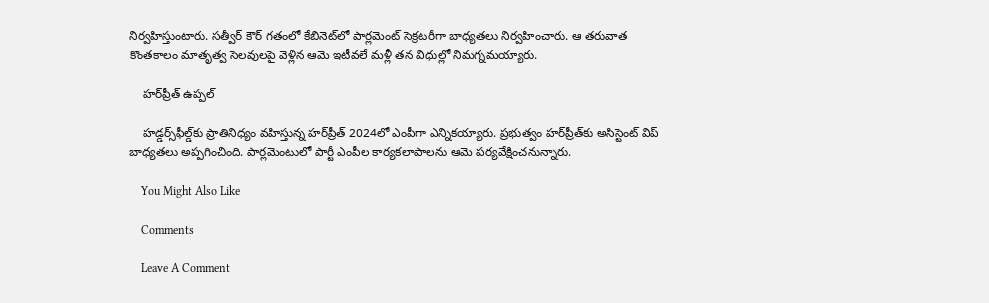నిర్వహిస్తుంటారు. సత్వీర్ కౌర్ గతంలో కేబినెట్‌లో పార్లమెంట్ సెక్రటరీగా బాధ్యతలు నిర్వహించారు. ఆ తరువాత కొంతకాలం మాతృత్వ సెలవులపై వెళ్లిన ఆమె ఇటీవలే మళ్లీ తన విధుల్లో నిమగ్నమయ్యారు.

    హర్‌ప్రీత్ ఉప్పల్

    హడ్డర్స్‌ఫీల్డ్‌కు ప్రాతినిధ్యం వహిస్తున్న హర్‌ప్రీత్ 2024లో ఎంపీగా ఎన్నికయ్యారు. ప్రభుత్వం హర్‌ప్రీత్‌కు అసిస్టెంట్ విప్ బాధ్యతలు అప్పగించింది. పార్లమెంటులో పార్టీ ఎంపీల కార్యకలాపాలను ఆమె పర్యవేక్షించనున్నారు.

    You Might Also Like

    Comments

    Leave A Comment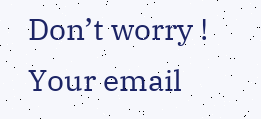Don’t worry ! Your email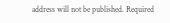address will not be published. Required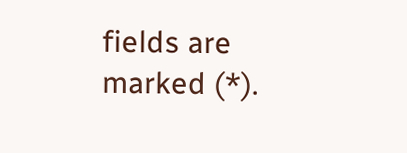fields are marked (*).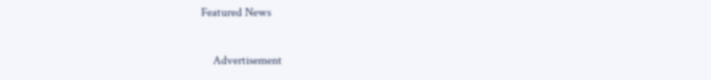Featured News

    Advertisement